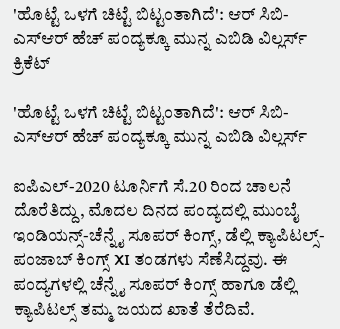'ಹೊಟ್ಟೆ ಒಳಗೆ ಚಿಟ್ಟೆ ಬಿಟ್ಟಂತಾಗಿದೆ': ಆರ್ ಸಿಬಿ-ಎಸ್ಆರ್ ಹೆಚ್ ಪಂದ್ಯಕ್ಕೂ ಮುನ್ನ ಎಬಿಡಿ ವಿಲ್ಲರ್ಸ್
ಕ್ರಿಕೆಟ್

'ಹೊಟ್ಟೆ ಒಳಗೆ ಚಿಟ್ಟೆ ಬಿಟ್ಟಂತಾಗಿದೆ': ಆರ್ ಸಿಬಿ-ಎಸ್ಆರ್ ಹೆಚ್ ಪಂದ್ಯಕ್ಕೂ ಮುನ್ನ ಎಬಿಡಿ ವಿಲ್ಲರ್ಸ್

ಐಪಿಎಲ್-2020 ಟೂರ್ನಿಗೆ ಸೆ.20 ರಿಂದ ಚಾಲನೆ ದೊರೆತಿದ್ದು, ಮೊದಲ ದಿನದ ಪಂದ್ಯದಲ್ಲಿ ಮುಂಬೈ ಇಂಡಿಯನ್ಸ್-ಚೆನ್ನೈ ಸೂಪರ್ ಕಿಂಗ್ಸ್, ಡೆಲ್ಲಿ ಕ್ಯಾಪಿಟಲ್ಸ್-ಪಂಜಾಬ್ ಕಿಂಗ್ಸ್ XI ತಂಡಗಳು ಸೆಣೆಸಿದ್ದವು. ಈ ಪಂದ್ಯಗಳಲ್ಲಿ ಚೆನ್ನೈ ಸೂಪರ್ ಕಿಂಗ್ಸ್ ಹಾಗೂ ಡೆಲ್ಲಿ ಕ್ಯಾಪಿಟಲ್ಸ್ ತಮ್ಮ ಜಯದ ಖಾತೆ ತೆರೆದಿವೆ.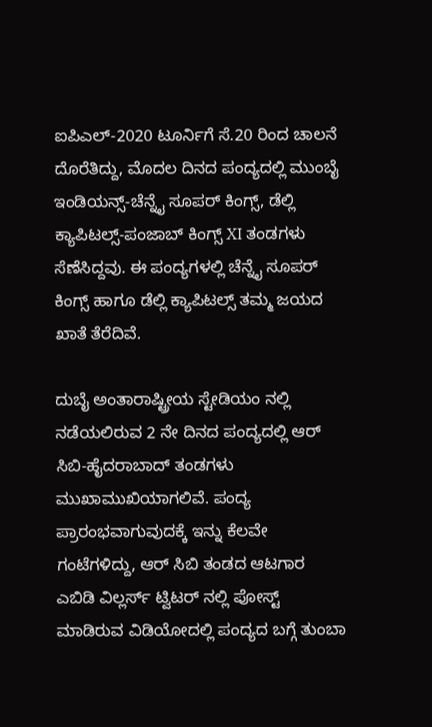ಐಪಿಎಲ್-2020 ಟೂರ್ನಿಗೆ ಸೆ.20 ರಿಂದ ಚಾಲನೆ ದೊರೆತಿದ್ದು, ಮೊದಲ ದಿನದ ಪಂದ್ಯದಲ್ಲಿ ಮುಂಬೈ ಇಂಡಿಯನ್ಸ್-ಚೆನ್ನೈ ಸೂಪರ್ ಕಿಂಗ್ಸ್, ಡೆಲ್ಲಿ ಕ್ಯಾಪಿಟಲ್ಸ್-ಪಂಜಾಬ್ ಕಿಂಗ್ಸ್ XI ತಂಡಗಳು ಸೆಣೆಸಿದ್ದವು. ಈ ಪಂದ್ಯಗಳಲ್ಲಿ ಚೆನ್ನೈ ಸೂಪರ್ ಕಿಂಗ್ಸ್ ಹಾಗೂ ಡೆಲ್ಲಿ ಕ್ಯಾಪಿಟಲ್ಸ್ ತಮ್ಮ ಜಯದ ಖಾತೆ ತೆರೆದಿವೆ.

ದುಬೈ ಅಂತಾರಾಷ್ಟ್ರೀಯ ಸ್ಟೇಡಿಯಂ ನಲ್ಲಿ ನಡೆಯಲಿರುವ 2 ನೇ ದಿನದ ಪಂದ್ಯದಲ್ಲಿ ಆರ್ ಸಿಬಿ-ಹೈದರಾಬಾದ್ ತಂಡಗಳು ಮುಖಾಮುಖಿಯಾಗಲಿವೆ. ಪಂದ್ಯ ಪ್ರಾರಂಭವಾಗುವುದಕ್ಕೆ ಇನ್ನು ಕೆಲವೇ ಗಂಟೆಗಳಿದ್ದು, ಆರ್ ಸಿಬಿ ತಂಡದ ಆಟಗಾರ ಎಬಿಡಿ ವಿಲ್ಲರ್ಸ್ ಟ್ವಿಟರ್ ನಲ್ಲಿ ಪೋಸ್ಟ್ ಮಾಡಿರುವ ವಿಡಿಯೋದಲ್ಲಿ ಪಂದ್ಯದ ಬಗ್ಗೆ ತುಂಬಾ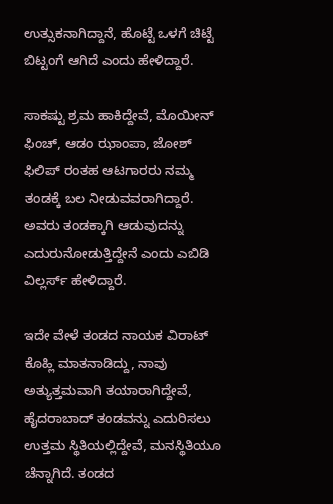ಉತ್ಸುಕನಾಗಿದ್ದಾನೆ, ಹೊಟ್ಟೆ ಒಳಗೆ ಚಿಟ್ಟೆ ಬಿಟ್ಟಂಗೆ ಆಗಿದೆ ಎಂದು ಹೇಳಿದ್ದಾರೆ.

ಸಾಕಷ್ಟು ಶ್ರಮ ಹಾಕಿದ್ದೇವೆ, ಮೊಯೀನ್ ಫಿಂಚ್, ಆಡಂ ಝಾಂಪಾ, ಜೋಶ್ ಫಿಲಿಪ್ ರಂತಹ ಆಟಗಾರರು ನಮ್ಮ ತಂಡಕ್ಕೆ ಬಲ ನೀಡುವವರಾಗಿದ್ದಾರೆ. ಅವರು ತಂಡಕ್ಕಾಗಿ ಆಡುವುದನ್ನು ಎದುರುನೋಡುತ್ತಿದ್ದೇನೆ ಎಂದು ಎಬಿಡಿ ವಿಲ್ಲರ್ಸ್ ಹೇಳಿದ್ದಾರೆ.

ಇದೇ ವೇಳೆ ತಂಡದ ನಾಯಕ ವಿರಾಟ್ ಕೊಹ್ಲಿ ಮಾತನಾಡಿದ್ದು, ನಾವು ಅತ್ಯುತ್ತಮವಾಗಿ ತಯಾರಾಗಿದ್ದೇವೆ, ಹೈದರಾಬಾದ್ ತಂಡವನ್ನು ಎದುರಿಸಲು ಉತ್ತಮ ಸ್ಥಿತಿಯಲ್ಲಿದ್ದೇವೆ, ಮನಸ್ಥಿತಿಯೂ ಚೆನ್ನಾಗಿದೆ. ತಂಡದ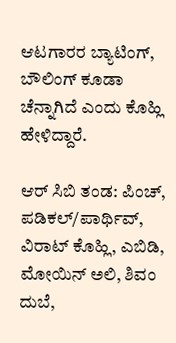ಆಟಗಾರರ ಬ್ಯಾಟಿಂಗ್, ಬೌಲಿಂಗ್ ಕೂಡಾ ಚೆನ್ನಾಗಿದೆ ಎಂದು ಕೊಹ್ಲಿ ಹೇಳಿದ್ದಾರೆ.

ಆರ್ ಸಿಬಿ ತಂಡ: ಪಿಂಚ್, ಪಡಿಕಲ್/ಪಾರ್ಥಿವ್, ವಿರಾಟ್ ಕೊಹ್ಲಿ, ಎಬಿಡಿ, ಮೋಯಿನ್ ಅಲಿ, ಶಿವಂ ದುಬೆ,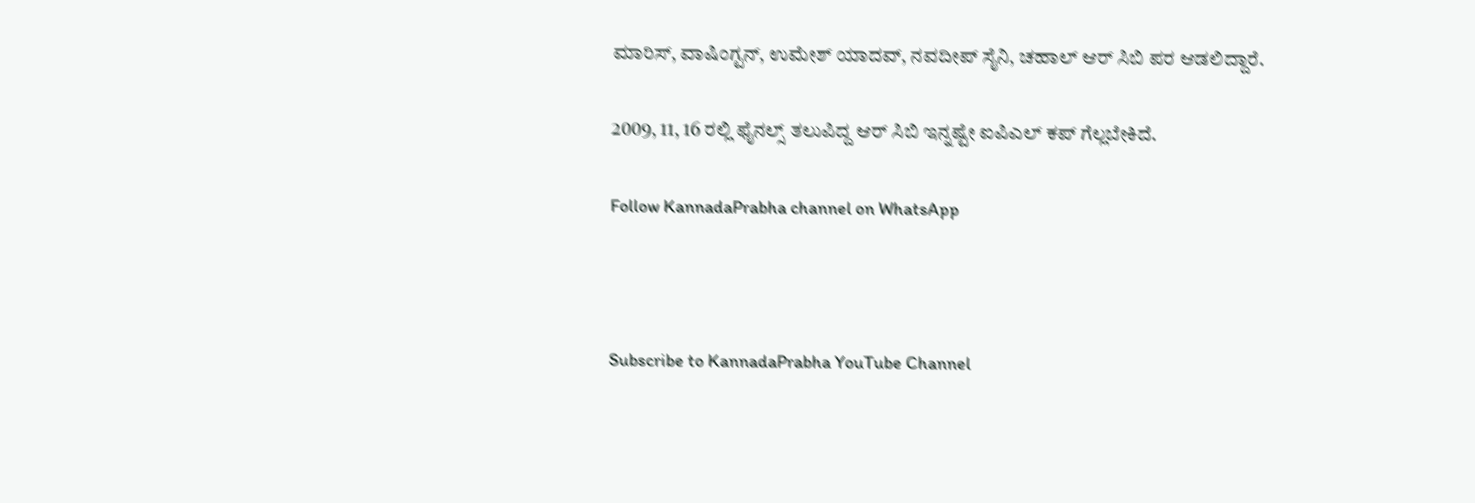ಮಾರಿಸ್, ವಾಷಿಂಗ್ಟನ್, ಉಮೇಶ್ ಯಾದವ್, ನವದೀಪ್ ಸೈನಿ, ಚಹಾಲ್ ಆರ್ ಸಿಬಿ ಪರ ಆಡಲಿದ್ದಾರೆ.

2009, 11, 16 ರಲ್ಲಿ ಫೈನಲ್ಸ್ ತಲುಪಿದ್ದ ಆರ್ ಸಿಬಿ ಇನ್ನಷ್ಟೇ ಐಪಿಎಲ್ ಕಪ್ ಗೆಲ್ಲಬೇಕಿದೆ.

Follow KannadaPrabha channel on WhatsApp



Subscribe to KannadaPrabha YouTube Channel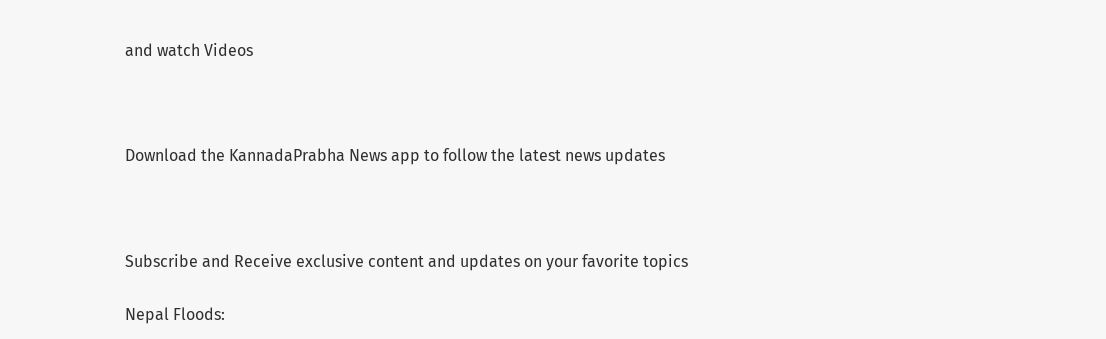and watch Videos



Download the KannadaPrabha News app to follow the latest news updates



Subscribe and Receive exclusive content and updates on your favorite topics

Nepal Floods: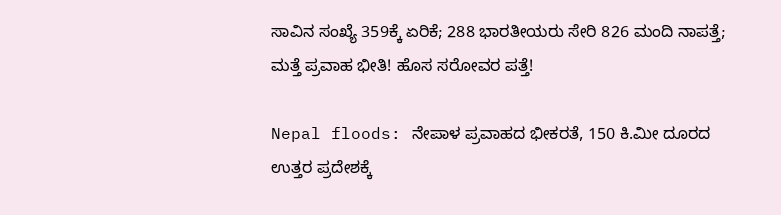ಸಾವಿನ ಸಂಖ್ಯೆ 359ಕ್ಕೆ ಏರಿಕೆ; 288 ಭಾರತೀಯರು ಸೇರಿ 826 ಮಂದಿ ನಾಪತ್ತೆ; ಮತ್ತೆ ಪ್ರವಾಹ ಭೀತಿ! ಹೊಸ ಸರೋವರ ಪತ್ತೆ!

Nepal floods: ನೇಪಾಳ ಪ್ರವಾಹದ ಭೀಕರತೆ, 150 ಕಿ.ಮೀ ದೂರದ ಉತ್ತರ ಪ್ರದೇಶಕ್ಕೆ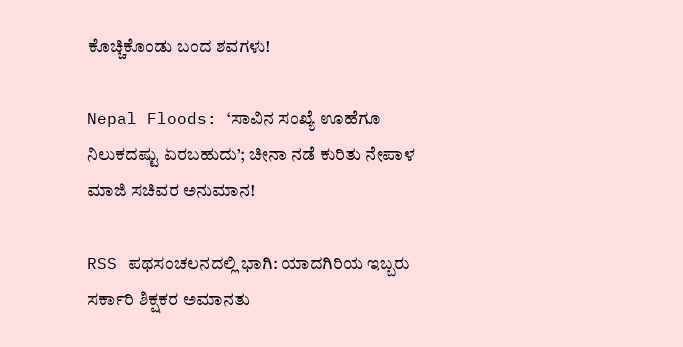ಕೊಚ್ಚಿಕೊಂಡು ಬಂದ ಶವಗಳು!

Nepal Floods: ‘ಸಾವಿನ ಸಂಖ್ಯೆ ಊಹೆಗೂ ನಿಲುಕದಷ್ಟು ಏರಬಹುದು’; ಚೀನಾ ನಡೆ ಕುರಿತು ನೇಪಾಳ ಮಾಜಿ ಸಚಿವರ ಅನುಮಾನ!

RSS ಪಥಸಂಚಲನದಲ್ಲಿ ಭಾಗಿ: ಯಾದಗಿರಿಯ ಇಬ್ಬರು ಸರ್ಕಾರಿ ಶಿಕ್ಷಕರ ಅಮಾನತು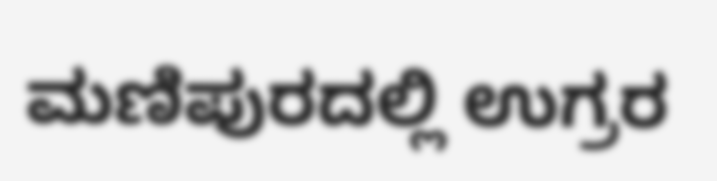ಮಣಿಪುರದಲ್ಲಿ ಉಗ್ರರ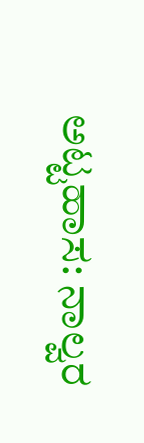ಅಟ್ಟಹಾಸ: ನಾಲ್ವರ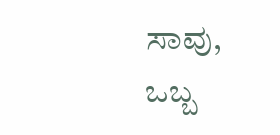ಸಾವು, ಒಬ್ಬ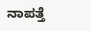ನಾಪತ್ತೆ